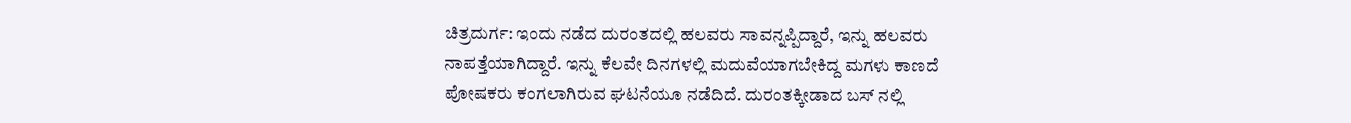ಚಿತ್ರದುರ್ಗ: ಇಂದು ನಡೆದ ದುರಂತದಲ್ಲಿ ಹಲವರು ಸಾವನ್ನಪ್ಪಿದ್ದಾರೆ, ಇನ್ನು ಹಲವರು ನಾಪತ್ತೆಯಾಗಿದ್ದಾರೆ. ಇನ್ನು ಕೆಲವೇ ದಿನಗಳಲ್ಲಿ ಮದುವೆಯಾಗಬೇಕಿದ್ದ ಮಗಳು ಕಾಣದೆ ಪೋಷಕರು ಕಂಗಲಾಗಿರುವ ಘಟನೆಯೂ ನಡೆದಿದೆ. ದುರಂತಕ್ಕೀಡಾದ ಬಸ್ ನಲ್ಲಿ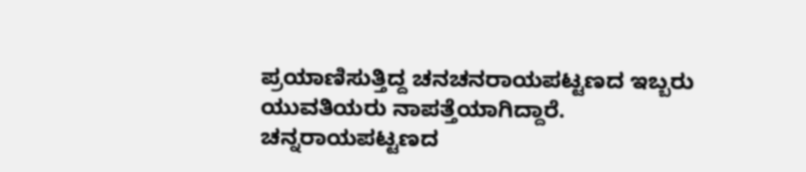ಪ್ರಯಾಣಿಸುತ್ತಿದ್ದ ಚನಚನರಾಯಪಟ್ಟಣದ ಇಬ್ಬರು ಯುವತಿಯರು ನಾಪತ್ತೆಯಾಗಿದ್ದಾರೆ.
ಚನ್ನರಾಯಪಟ್ಟಣದ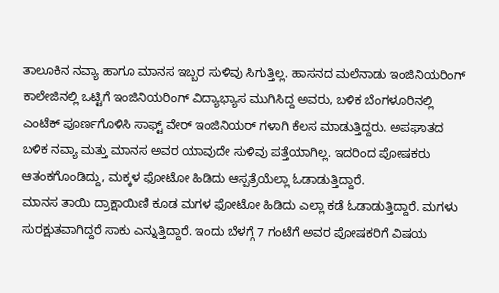ತಾಲೂಕಿನ ನವ್ಯಾ ಹಾಗೂ ಮಾನಸ ಇಬ್ಬರ ಸುಳಿವು ಸಿಗುತ್ತಿಲ್ಲ. ಹಾಸನದ ಮಲೆನಾಡು ಇಂಜಿನಿಯರಿಂಗ್ ಕಾಲೇಜಿನಲ್ಲಿ ಒಟ್ಟಿಗೆ ಇಂಜಿನಿಯರಿಂಗ್ ವಿದ್ಯಾಭ್ಯಾಸ ಮುಗಿಸಿದ್ದ ಅವರು, ಬಳಿಕ ಬೆಂಗಳೂರಿನಲ್ಲಿ ಎಂಟೆಕ್ ಪೂರ್ಣಗೊಳಿಸಿ ಸಾಫ್ಟ್ ವೇರ್ ಇಂಜಿನಿಯರ್ ಗಳಾಗಿ ಕೆಲಸ ಮಾಡುತ್ತಿದ್ದರು. ಅಪಘಾತದ ಬಳಿಕ ನವ್ಯಾ ಮತ್ತು ಮಾನಸ ಅವರ ಯಾವುದೇ ಸುಳಿವು ಪತ್ತೆಯಾಗಿಲ್ಲ. ಇದರಿಂದ ಪೋಷಕರು ಆತಂಕಗೊಂಡಿದ್ದು, ಮಕ್ಕಳ ಫೋಟೋ ಹಿಡಿದು ಆಸ್ಪತ್ರೆಯೆಲ್ಲಾ ಓಡಾಡುತ್ತಿದ್ದಾರೆ.
ಮಾನಸ ತಾಯಿ ದ್ರಾಕ್ಷಾಯಿಣಿ ಕೂಡ ಮಗಳ ಫೋಟೋ ಹಿಡಿದು ಎಲ್ಲಾ ಕಡೆ ಓಡಾಡುತ್ತಿದ್ದಾರೆ. ಮಗಳು ಸುರಕ್ಷುತವಾಗಿದ್ದರೆ ಸಾಕು ಎನ್ನುತ್ತಿದ್ದಾರೆ. ಇಂದು ಬೆಳಗ್ಗೆ 7 ಗಂಟೆಗೆ ಅವರ ಪೋಷಕರಿಗೆ ವಿಷಯ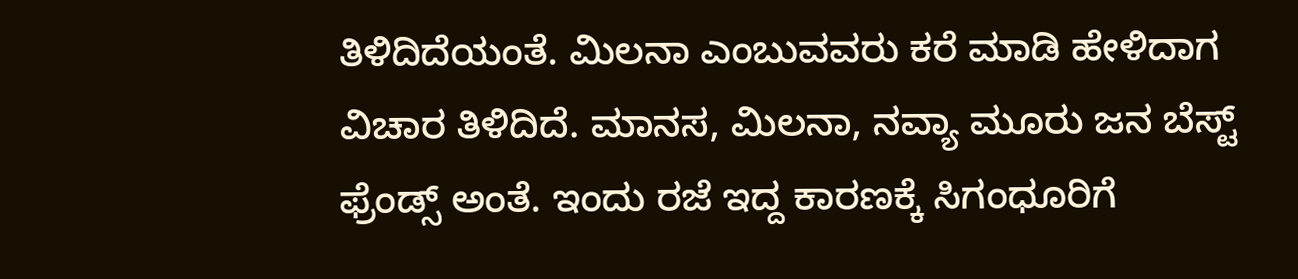ತಿಳಿದಿದೆಯಂತೆ. ಮಿಲನಾ ಎಂಬುವವರು ಕರೆ ಮಾಡಿ ಹೇಳಿದಾಗ ವಿಚಾರ ತಿಳಿದಿದೆ. ಮಾನಸ, ಮಿಲನಾ, ನವ್ಯಾ ಮೂರು ಜನ ಬೆಸ್ಟ್ ಫ್ರೆಂಡ್ಸ್ ಅಂತೆ. ಇಂದು ರಜೆ ಇದ್ದ ಕಾರಣಕ್ಕೆ ಸಿಗಂಧೂರಿಗೆ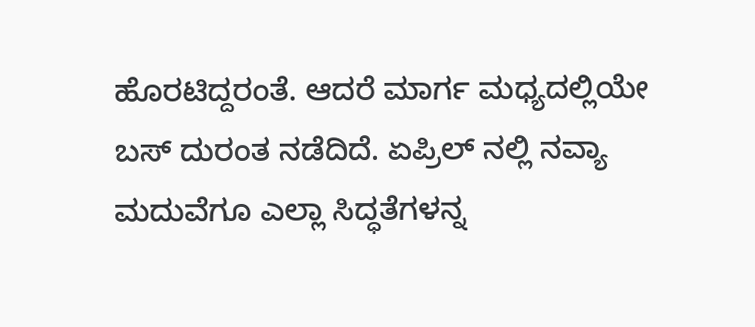ಹೊರಟಿದ್ದರಂತೆ. ಆದರೆ ಮಾರ್ಗ ಮಧ್ಯದಲ್ಲಿಯೇ ಬಸ್ ದುರಂತ ನಡೆದಿದೆ. ಏಪ್ರಿಲ್ ನಲ್ಲಿ ನವ್ಯಾ ಮದುವೆಗೂ ಎಲ್ಲಾ ಸಿದ್ಧತೆಗಳನ್ನ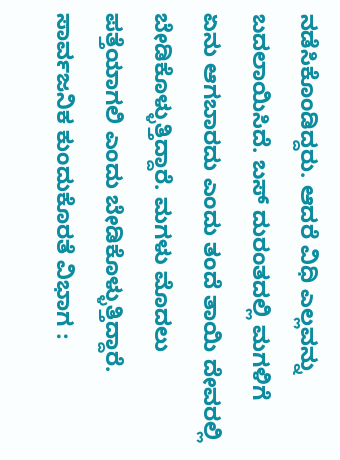ನಡೆಸಿಕೊಂಡಿದ್ದರು. ಆದರೆ ವಿಧಿ ಎಲ್ಲವನ್ನು ಬದಲಾಯಿಸಿದೆ. ಬಸ್ ದುರಂತದಲ್ಲಿ ಮಗಳಿಗೆ ಏನು ಆಗಬಾರದು ಎಂದು ತಂದೆ ತಾಯಿ ದೇವರಲ್ಲಿ ಬೇಡಿಕೊಳ್ಳುತ್ತಿದ್ದಾರೆ. ಮಗಳು ಮೊದಲು ಪತ್ತೆಯಾಗಲಿ ಎಂದು ಬೇಡಿಕೊಳ್ಳುತ್ತಿದ್ದಾರೆ.
ಸಾರ್ವಜನಿಕ ಕುಂದುಕೊರತೆ ವಿಭಾಗ :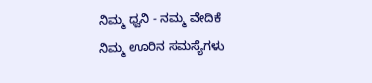ನಿಮ್ಮ ಧ್ವನಿ - ನಮ್ಮ ವೇದಿಕೆ
ನಿಮ್ಮ ಊರಿನ ಸಮಸ್ಯೆಗಳು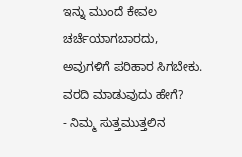ಇನ್ನು ಮುಂದೆ ಕೇವಲ ಚರ್ಚೆಯಾಗಬಾರದು, ಅವುಗಳಿಗೆ ಪರಿಹಾರ ಸಿಗಬೇಕು.
ವರದಿ ಮಾಡುವುದು ಹೇಗೆ?
- ನಿಮ್ಮ ಸುತ್ತಮುತ್ತಲಿನ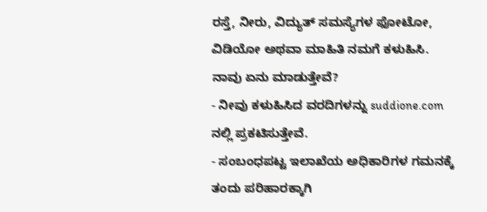ರಸ್ತೆ, ನೀರು, ವಿದ್ಯುತ್ ಸಮಸ್ಯೆಗಳ ಫೋಟೋ, ವಿಡಿಯೋ ಅಥವಾ ಮಾಹಿತಿ ನಮಗೆ ಕಳುಹಿಸಿ.
ನಾವು ಏನು ಮಾಡುತ್ತೇವೆ?
- ನೀವು ಕಳುಹಿಸಿದ ವರದಿಗಳನ್ನು suddione.com ನಲ್ಲಿ ಪ್ರಕಟಿಸುತ್ತೇವೆ.
- ಸಂಬಂಧಪಟ್ಟ ಇಲಾಖೆಯ ಅಧಿಕಾರಿಗಳ ಗಮನಕ್ಕೆ ತಂದು ಪರಿಹಾರಕ್ಕಾಗಿ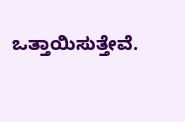ಒತ್ತಾಯಿಸುತ್ತೇವೆ.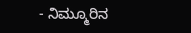- ನಿಮ್ಮೂರಿನ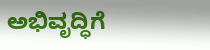ಅಭಿವೃದ್ಧಿಗೆ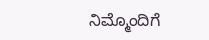ನಿಮ್ಮೊಂದಿಗೆ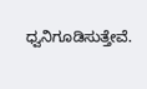ಧ್ವನಿಗೂಡಿಸುತ್ತೇವೆ.